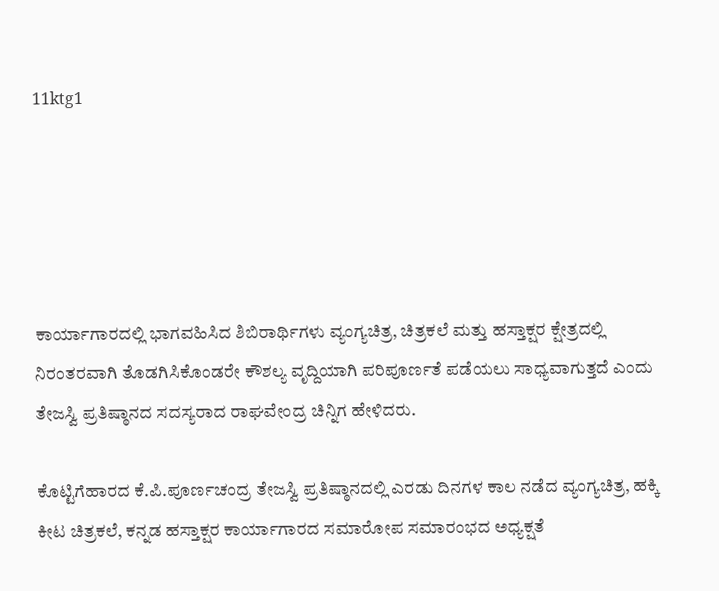11ktg1





ಕಾರ್ಯಾಗಾರದಲ್ಲಿ ಭಾಗವಹಿಸಿದ ಶಿಬಿರಾರ್ಥಿಗಳು ವ್ಯಂಗ್ಯಚಿತ್ರ, ಚಿತ್ರಕಲೆ ಮತ್ತು ಹಸ್ತಾಕ್ಷರ ಕ್ಷೇತ್ರದಲ್ಲಿ ನಿರಂತರವಾಗಿ ತೊಡಗಿಸಿಕೊಂಡರೇ ಕೌಶಲ್ಯ ವೃದ್ದಿಯಾಗಿ ಪರಿಪೂರ್ಣತೆ ಪಡೆಯಲು ಸಾಧ್ಯವಾಗುತ್ತದೆ ಎಂದು ತೇಜಸ್ವಿ ಪ್ರತಿಷ್ಠಾನದ ಸದಸ್ಯರಾದ ರಾಘವೇಂದ್ರ ಚಿನ್ನಿಗ ಹೇಳಿದರು.

ಕೊಟ್ಟಿಗೆಹಾರದ ಕೆ.ಪಿ.ಪೂರ್ಣಚಂದ್ರ ತೇಜಸ್ವಿ ಪ್ರತಿಷ್ಠಾನದಲ್ಲಿ ಎರಡು ದಿನಗಳ ಕಾಲ ನಡೆದ ವ್ಯಂಗ್ಯಚಿತ್ರ, ಹಕ್ಕಿ ಕೀಟ ಚಿತ್ರಕಲೆ, ಕನ್ನಡ ಹಸ್ತಾಕ್ಷರ ಕಾರ್ಯಾಗಾರದ ಸಮಾರೋಪ ಸಮಾರಂಭದ ಅಧ್ಯಕ್ಷತೆ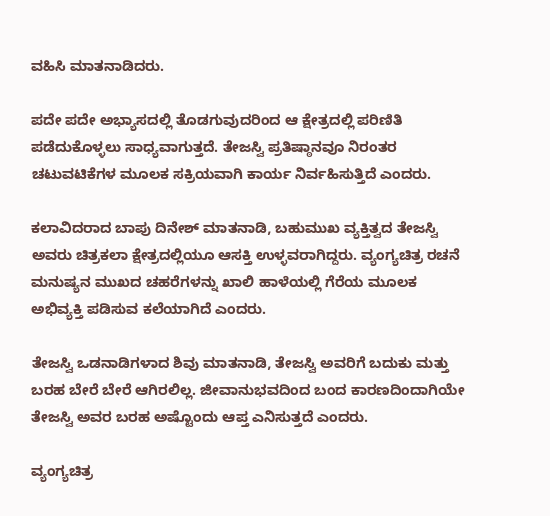ವಹಿಸಿ ಮಾತನಾಡಿದರು.

ಪದೇ ಪದೇ ಅಭ್ಯಾಸದಲ್ಲಿ ತೊಡಗುವುದರಿಂದ ಆ ಕ್ಷೇತ್ರದಲ್ಲಿ ಪರಿಣಿತಿ ಪಡೆದುಕೊಳ್ಳಲು ಸಾಧ್ಯವಾಗುತ್ತದೆ. ತೇಜಸ್ವಿ ಪ್ರತಿಷ್ಠಾನವೂ ನಿರಂತರ ಚಟುವಟಿಕೆಗಳ ಮೂಲಕ ಸಕ್ರಿಯವಾಗಿ ಕಾರ್ಯ ನಿರ್ವಹಿಸುತ್ತಿದೆ ಎಂದರು.

ಕಲಾವಿದರಾದ ಬಾಪು ದಿನೇಶ್ ಮಾತನಾಡಿ, ಬಹುಮುಖ ವ್ಯಕ್ತಿತ್ವದ ತೇಜಸ್ವಿ ಅವರು ಚಿತ್ರಕಲಾ ಕ್ಷೇತ್ರದಲ್ಲಿಯೂ ಆಸಕ್ತಿ ಉಳ್ಳವರಾಗಿದ್ದರು. ವ್ಯಂಗ್ಯಚಿತ್ರ ರಚನೆ ಮನುಷ್ಯನ ಮುಖದ ಚಹರೆಗಳನ್ನು ಖಾಲಿ ಹಾಳೆಯಲ್ಲಿ ಗೆರೆಯ ಮೂಲಕ ಅಭಿವ್ಯಕ್ತಿ ಪಡಿಸುವ ಕಲೆಯಾಗಿದೆ ಎಂದರು.

ತೇಜಸ್ವಿ ಒಡನಾಡಿಗಳಾದ ಶಿವು ಮಾತನಾಡಿ, ತೇಜಸ್ವಿ ಅವರಿಗೆ ಬದುಕು ಮತ್ತು ಬರಹ ಬೇರೆ ಬೇರೆ ಆಗಿರಲಿಲ್ಲ. ಜೀವಾನುಭವದಿಂದ ಬಂದ ಕಾರಣದಿಂದಾಗಿಯೇ ತೇಜಸ್ವಿ ಅವರ ಬರಹ ಅಷ್ಟೊಂದು ಆಪ್ತ ಎನಿಸುತ್ತದೆ ಎಂದರು.

ವ್ಯಂಗ್ಯಚಿತ್ರ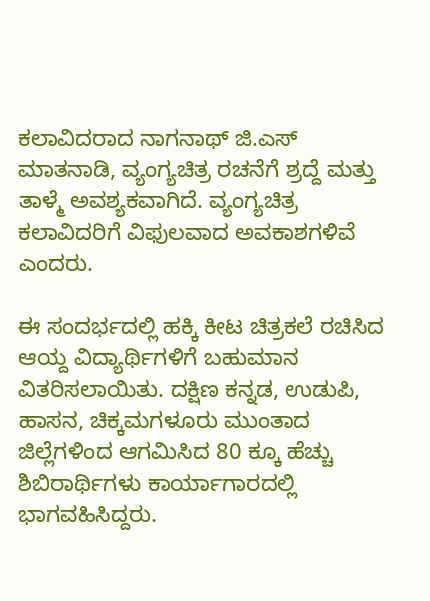ಕಲಾವಿದರಾದ ನಾಗನಾಥ್ ಜಿ.ಎಸ್ ಮಾತನಾಡಿ, ವ್ಯಂಗ್ಯಚಿತ್ರ ರಚನೆಗೆ ಶ್ರದ್ದೆ ಮತ್ತು ತಾಳ್ಮೆ ಅವಶ್ಯಕವಾಗಿದೆ. ವ್ಯಂಗ್ಯಚಿತ್ರ ಕಲಾವಿದರಿಗೆ ವಿಫುಲವಾದ ಅವಕಾಶಗಳಿವೆ ಎಂದರು.

ಈ ಸಂದರ್ಭದಲ್ಲಿ ಹಕ್ಕಿ ಕೀಟ ಚಿತ್ರಕಲೆ ರಚಿಸಿದ ಆಯ್ದ ವಿದ್ಯಾರ್ಥಿಗಳಿಗೆ ಬಹುಮಾನ ವಿತರಿಸಲಾಯಿತು. ದಕ್ಷಿಣ ಕನ್ನಡ, ಉಡುಪಿ, ಹಾಸನ, ಚಿಕ್ಕಮಗಳೂರು ಮುಂತಾದ ಜಿಲ್ಲೆಗಳಿಂದ ಆಗಮಿಸಿದ 80 ಕ್ಕೂ ಹೆಚ್ಚು ಶಿಬಿರಾರ್ಥಿಗಳು ಕಾರ್ಯಾಗಾರದಲ್ಲಿ ಭಾಗವಹಿಸಿದ್ದರು.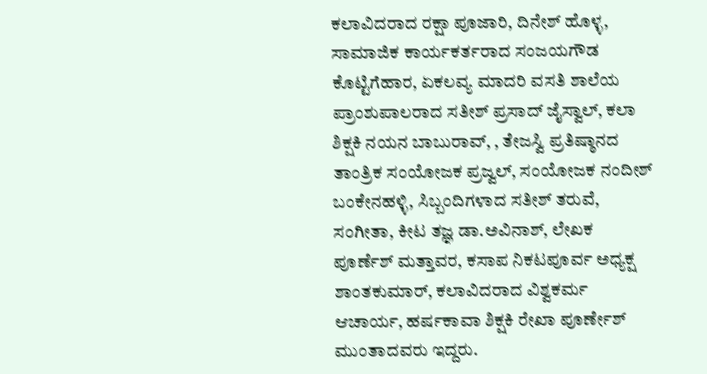ಕಲಾವಿದರಾದ ರಕ್ಷಾ ಪೂಜಾರಿ, ದಿನೇಶ್ ಹೊಳ್ಳ, ಸಾಮಾಜಿಕ ಕಾರ್ಯಕರ್ತರಾದ ಸಂಜಯಗೌಡ ಕೊಟ್ಟಿಗೆಹಾರ, ಏಕಲವ್ಯ ಮಾದರಿ ವಸತಿ ಶಾಲೆಯ ಪ್ರಾಂಶುಪಾಲರಾದ ಸತೀಶ್ ಪ್ರಸಾದ್ ಜೈಸ್ವಾಲ್, ಕಲಾ ಶಿಕ್ಷಕಿ ನಯನ ಬಾಬುರಾವ್, , ತೇಜಸ್ವಿ ಪ್ರತಿಷ್ಠಾನದ ತಾಂತ್ರಿಕ ಸಂಯೋಜಕ ಪ್ರಜ್ವಲ್, ಸಂಯೋಜಕ ನಂದೀಶ್ ಬಂಕೇನಹಳ್ಳಿ, ಸಿಬ್ಬಂದಿಗಳಾದ ಸತೀಶ್ ತರುವೆ, ಸಂಗೀತಾ, ಕೀಟ ತಜ್ಞ ಡಾ.ಅವಿನಾಶ್, ಲೇಖಕ ಪೂರ್ಣೆಶ್ ಮತ್ತಾವರ, ಕಸಾಪ ನಿಕಟಪೂರ್ವ ಅಧ್ಯಕ್ಷ ಶಾಂತಕುಮಾರ್, ಕಲಾವಿದರಾದ ವಿಶ್ವಕರ್ಮ ಆಚಾರ್ಯ, ಹರ್ಷಕಾವಾ ಶಿಕ್ಷಕಿ ರೇಖಾ ಪೂರ್ಣೇಶ್ ಮುಂತಾದವರು ಇದ್ದರು.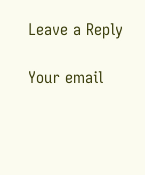Leave a Reply

Your email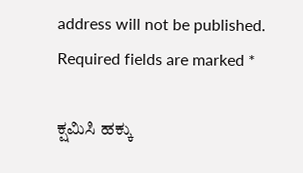address will not be published. Required fields are marked *

ಕ್ಷಮಿಸಿ ಹಕ್ಕು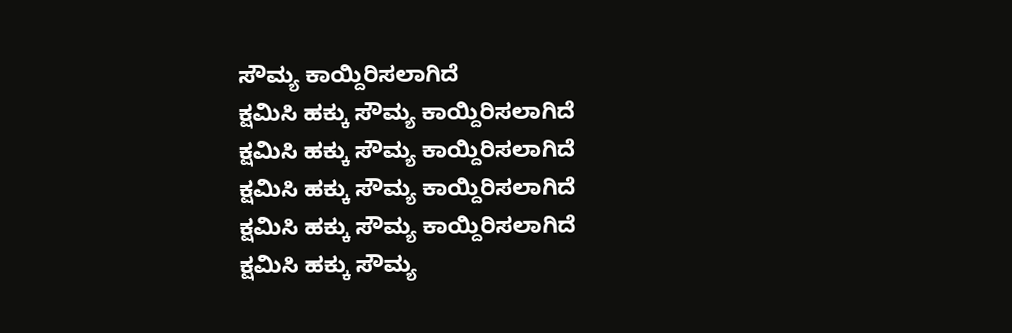ಸೌಮ್ಯ ಕಾಯ್ದಿರಿಸಲಾಗಿದೆ
ಕ್ಷಮಿಸಿ ಹಕ್ಕು ಸೌಮ್ಯ ಕಾಯ್ದಿರಿಸಲಾಗಿದೆ
ಕ್ಷಮಿಸಿ ಹಕ್ಕು ಸೌಮ್ಯ ಕಾಯ್ದಿರಿಸಲಾಗಿದೆ
ಕ್ಷಮಿಸಿ ಹಕ್ಕು ಸೌಮ್ಯ ಕಾಯ್ದಿರಿಸಲಾಗಿದೆ
ಕ್ಷಮಿಸಿ ಹಕ್ಕು ಸೌಮ್ಯ ಕಾಯ್ದಿರಿಸಲಾಗಿದೆ
ಕ್ಷಮಿಸಿ ಹಕ್ಕು ಸೌಮ್ಯ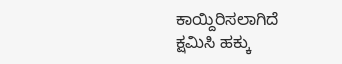ಕಾಯ್ದಿರಿಸಲಾಗಿದೆ
ಕ್ಷಮಿಸಿ ಹಕ್ಕು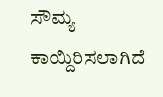ಸೌಮ್ಯ ಕಾಯ್ದಿರಿಸಲಾಗಿದೆ